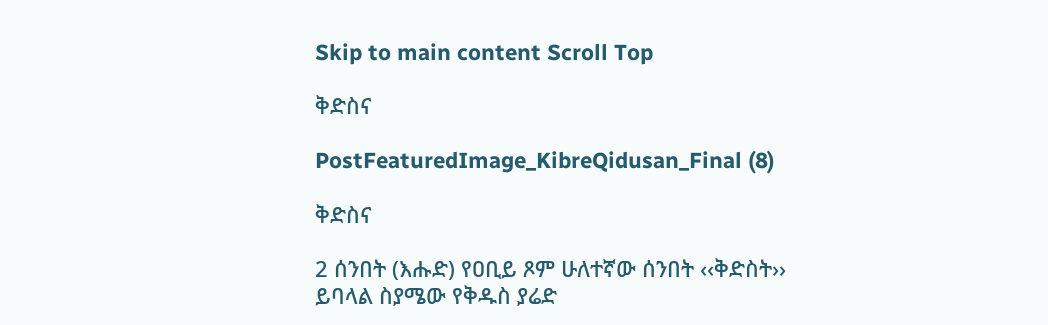Skip to main content Scroll Top

ቅድስና

PostFeaturedImage_KibreQidusan_Final (8)

ቅድስና

2 ሰንበት (እሑድ) የዐቢይ ጾም ሁለተኛው ሰንበት ‹‹ቅድስት›› ይባላል ስያሜው የቅዱስ ያሬድ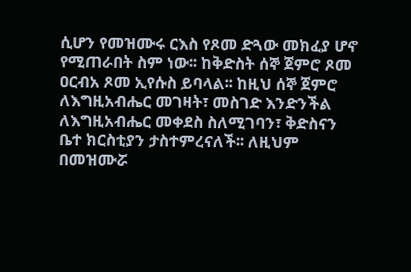ሲሆን የመዝሙሩ ርእስ የጾመ ድጓው መክፈያ ሆኖ የሚጠራበት ስም ነው፡፡ ከቅድስት ሰኞ ጀምሮ ጾመ ዐርብአ ጾመ ኢየሱስ ይባላል፡፡ ከዚህ ሰኞ ጀምሮ ለእግዚአብሔር መገዛት፣ መስገድ እንድንችል ለእግዚአብሔር መቀደስ ስለሚገባን፣ ቅድስናን ቤተ ክርስቲያን ታስተምረናለች፡፡ ለዚህም በመዝሙሯ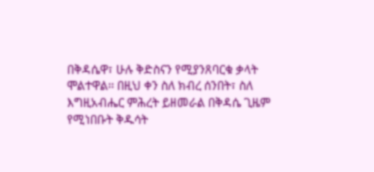በቅዳሴዋ፣ ሁሉ ቅድስናን የሚያንጸባርቁ ቃላት ሞልተዋል፡፡ በዚህ ቀን ስለ ክብረ ሰንበት፣ ስለ እግዚአብሔር ምሕረት ይዘመራል በቅዳሴ ጊዜም የሚነበቡት ቅዱሳት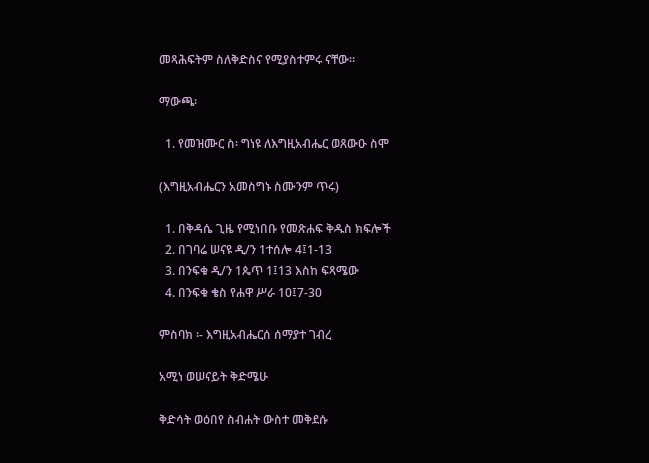መጻሕፍትም ስለቅድስና የሚያስተምሩ ናቸው፡፡

ማውጫ፡

  1. የመዝሙር ስ፡ ግነዩ ለእግዚአብሔር ወጸውዑ ስሞ

(እግዚአብሔርን አመስግኑ ስሙንም ጥሩ)

  1. በቅዳሴ ጊዜ የሚነበቡ የመጽሐፍ ቅዱስ ክፍሎች
  2. በገባሬ ሠናዩ ዲ/ን 1ተሰሎ 4፤1-13
  3. በንፍቁ ዲ/ን 1ጴጥ 1፤13 እስከ ፍጻሜው
  4. በንፍቁ ቄስ የሐዋ ሥራ 10፤7-30

ምስባክ ፡- እግዚአብሔርሰ ሰማያተ ገብረ

አሚነ ወሠናይት ቅድሜሁ

ቅድሳት ወዕበየ ስብሐት ውስተ መቅደሱ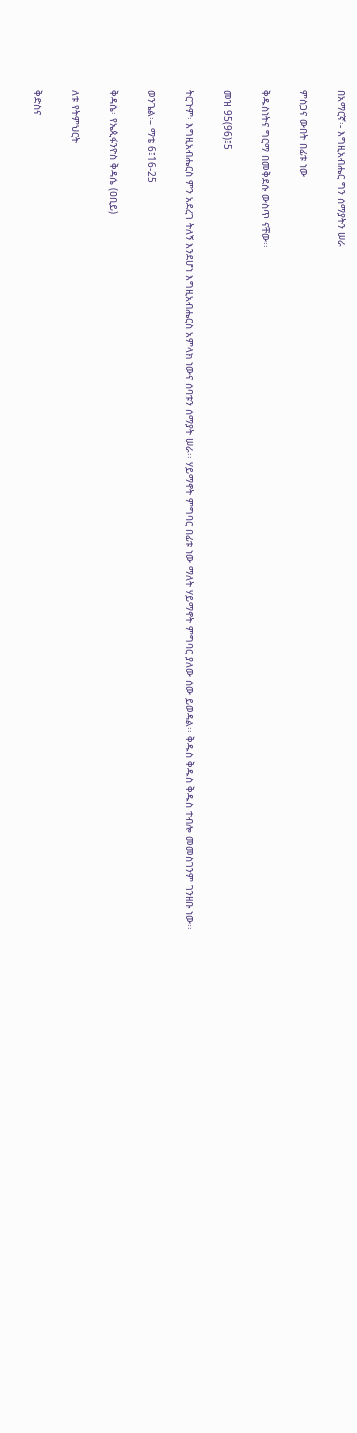በአማርኛ፡- እግዚአብሔር ግን ሰማያትን ሠራ

ምስጋና ውበት በፊቱ ነው

ቅዱስነትና ግርማ በመቅደሱ ውስጥ ናቸው፡፡

መዝ 95(96)፤5

ትርጉም፡ እግዚአብሔርስ ምን አደረገ ትለኝ እንደሆነ እግዚአብሔርስ አምላክ ነውና ሰባቱን ሰማያት ሠራ፡፡ ሃይማኖት ምግባር በፊቱ ነው ማለት ሃይማኖት ምግባር ያለው ሰው ይወዳል፡፡ ቅዱስ ቅዱስ ቅዱስ ተብሎ መመስገንም ገንዘቡ ነው፡፡

ወንጌል፡– ማቴ 6፤16-25

ቅዳሴ፡ የኤጲፋንዮስ ቅዳሴ (ዐቢይ)

ለቱ የትምህርት

ቅድስና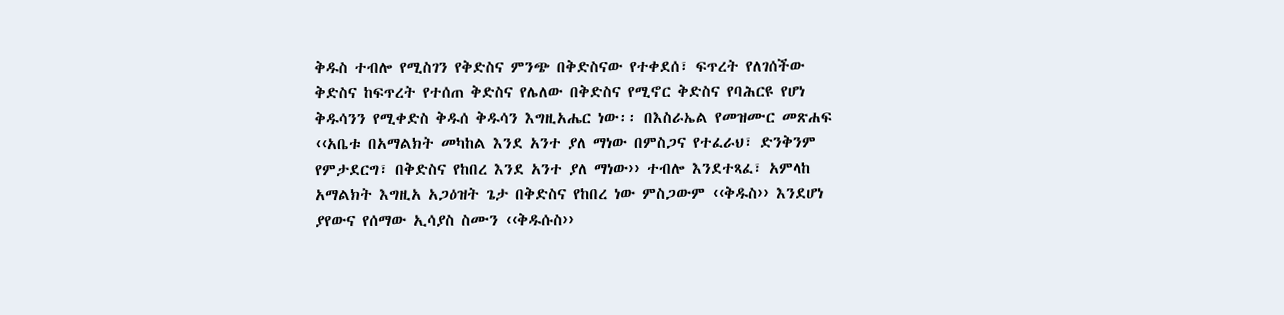ቅዱስ ተብሎ የሚስገን የቅድስና ምንጭ በቅድስናው የተቀደሰ፣ ፍጥረት የለገሰችው ቅድስና ከፍጥረት የተሰጠ ቅድስና የሌለው በቅድስና የሚኖር ቅድስና የባሕርዩ የሆነ ቅዱሳንን የሚቀድስ ቅዱሰ ቅዱሳን እግዚአሔር ነው፡፡ በእስራኤል የመዝሙር መጽሐፍ ‹‹አቤቱ በአማልክት መካከል እንደ አንተ ያለ ማነው በምስጋና የተፈራህ፣ ድንቅንም የምታደርግ፣ በቅድስና የከበረ እንደ አንተ ያለ ማነው›› ተብሎ እንደተጻፈ፣ አምላከ አማልክት እግዚአ አጋዕዝት ጌታ በቅድስና የከበረ ነው ምስጋውም ‹‹ቅዱስ›› እንደሆነ ያየውና የሰማው ኢሳያስ ስሙን ‹‹ቅዱሱስ››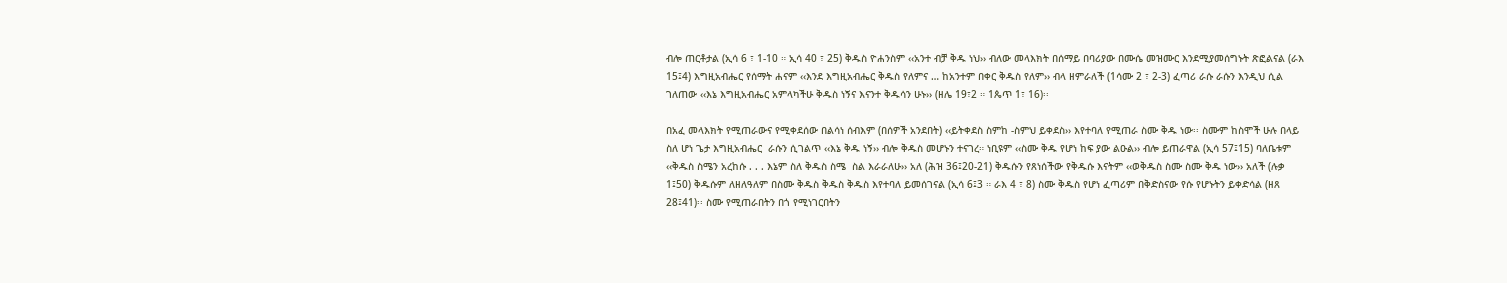ብሎ ጠርቶታል (ኢሳ 6 ፣ 1-10 ። ኢሳ 40 ፣ 25) ቅዱስ ዮሐንስም ‹‹አንተ ብቻ ቅዱ ነህ›› ብለው መላእክት በሰማይ በባሪያው በሙሴ መዝሙር እንደሚያመሰግኑት ጽፎልናል (ራእ 15፤4) እግዚአብሔር የሰማት ሐናም ‹‹እንደ እግዚአብሔር ቅዱስ የለምና … ከአንተም በቀር ቅዱስ የለም›› ብላ ዘምራለች (1ሳሙ 2 ፣ 2-3) ፈጣሪ ራሱ ራሱን እንዲህ ሲል ገለጠው ‹‹እኔ እግዚአብሔር አምላካችሁ ቅዱስ ነኝና እናንተ ቅዱሳን ሁኑ›› (ዘሌ 19፣2 ። 1ጴጥ 1፣ 16)፡፡

በአፈ መላእክት የሚጠራውና የሚቀደሰው በልሳነ ሰብእም (በሰዎች አንደበት) ‹‹ይትቀደስ ስምከ -ስምህ ይቀደስ›› እየተባለ የሚጠራ ስሙ ቅዱ ነው፡፡ ስሙም ከስሞች ሁሉ በላይ ስለ ሆነ ጌታ እግዚአብሔር  ራሱን ሲገልጥ ‹‹እኔ ቅዱ ነኝ›› ብሎ ቅዱስ መሆኑን ተናገረ። ነቢዩም ‹‹ስሙ ቅዱ የሆነ ከፍ ያው ልዑል›› ብሎ ይጠራዋል (ኢሳ 57፤15) ባለቤቱም ‹‹ቅዱስ ስሜን አረከሱ . . . እኔም ስለ ቅዱስ ስሜ  ስል እራራለሁ›› አለ (ሕዝ 36፤20-21) ቅዱሱን የጸነሰችው የቅዱሱ እናትም ‹‹ወቅዱስ ስሙ ስሙ ቅዱ ነው›› አለች (ሉቃ 1፤50) ቅዱሱም ለዘለዓለም በስሙ ቅዱስ ቅዱስ ቅዱስ እየተባለ ይመሰገናል (ኢሳ 6፤3 ። ራእ 4 ፣ 8) ስሙ ቅዱስ የሆነ ፈጣሪም በቅድስናው የሱ የሆኑትን ይቀድሳል (ዘጸ 28፤41)፡፡ ስሙ የሚጠራበትን በጎ የሚነገርበትን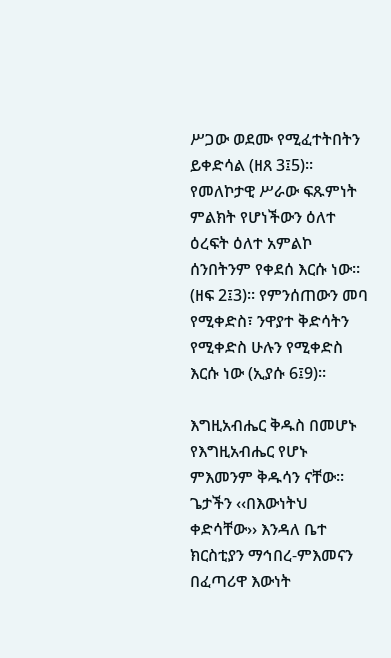ሥጋው ወደሙ የሚፈተትበትን ይቀድሳል (ዘጸ 3፤5)፡፡ የመለኮታዊ ሥራው ፍጹምነት ምልክት የሆነችውን ዕለተ ዕረፍት ዕለተ አምልኮ ሰንበትንም የቀደሰ እርሱ ነው። (ዘፍ 2፤3)፡፡ የምንሰጠውን መባ የሚቀድስ፣ ንዋያተ ቅድሳትን የሚቀድስ ሁሉን የሚቀድስ እርሱ ነው (ኢያሱ 6፤9)፡፡

እግዚአብሔር ቅዱስ በመሆኑ የእግዚአብሔር የሆኑ ምእመንም ቅዱሳን ናቸው፡፡ ጌታችን ‹‹በእውነትህ ቀድሳቸው›› እንዳለ ቤተ ክርስቲያን ማኅበረ-ምእመናን በፈጣሪዋ እውነት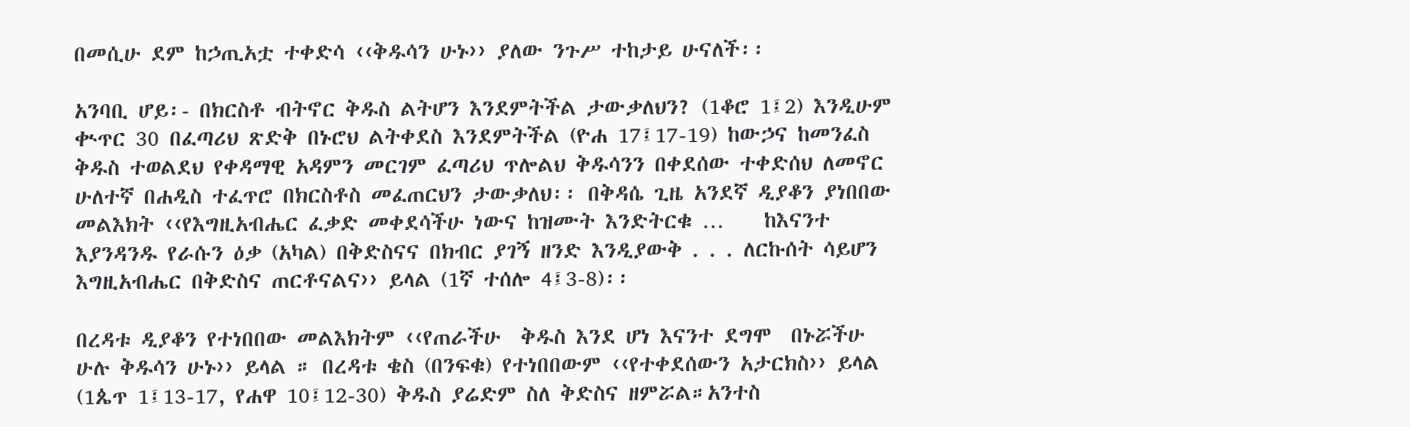በመሲሁ ደም ከኃጢአቷ ተቀድሳ ‹‹ቅዱሳን ሁኑ›› ያለው ንጉሥ ተከታይ ሁናለች፡፡

አንባቢ ሆይ፡- በክርስቶ ብትኖር ቅዱስ ልትሆን እንደምትችል ታውቃለህን? (1ቆሮ 1፤2) እንዲሁም ቊጥር 30 በፈጣሪህ ጽድቅ በኑሮህ ልትቀደስ እንደምትችል (ዮሐ 17፤17-19) ከውኃና ከመንፈስ ቅዱስ ተወልደህ የቀዳማዊ አዳምን መርገም ፈጣሪህ ጥሎልህ ቅዱሳንን በቀደሰው ተቀድሰህ ለመኖር ሁለተኛ በሐዲስ ተፈጥሮ በክርስቶስ መፈጠርህን ታውቃለህ፡፡ በቅዳሴ ጊዜ አንደኛ ዲያቆን ያነበበው መልእክት ‹‹የእግዚአብሔር ፈቃድ መቀደሳችሁ ነውና ከዝሙት እንድትርቁ …    ከእናንተ እያንዳንዱ የራሱን ዕቃ (አካል) በቅድስናና በክብር ያገኝ ዘንድ እንዲያውቅ . . . ለርኩሰት ሳይሆን እግዚአብሔር በቅድስና ጠርቶናልና›› ይላል (1ኛ ተሰሎ 4፤3-8)፡፡

በረዳቱ ዲያቆን የተነበበው መልእክትም ‹‹የጠራችሁ  ቅዱስ እንደ ሆነ እናንተ ደግሞ  በኑሯችሁ ሁሉ ቅዱሳን ሁኑ›› ይላል ። በረዳቱ ቄስ (በንፍቁ) የተነበበውም ‹‹የተቀደሰውን አታርክስ›› ይላል (1ጴጥ 1፤13-17, የሐዋ 10፤12-30) ቅዱስ ያሬድም ስለ ቅድስና ዘምሯል።አንተስ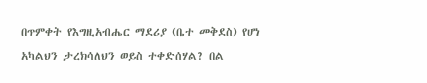በጥምቀት የእግዚአብሔር ማደሪያ (ቤተ መቅደስ) የሆነ አካልህን ታረክሳለህን ወይስ ተቀድሰሃል? በል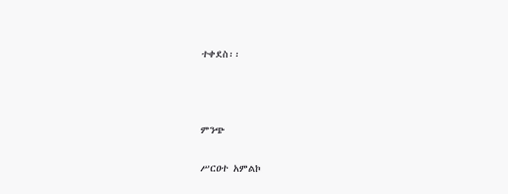ተቀደስ፡፡



ምንጭ

ሥርዐተ አምልኮ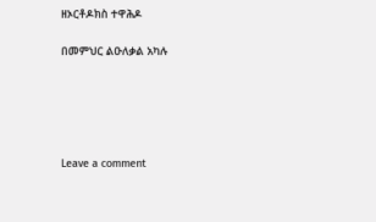ዘኦርቶዶክስ ተዋሕዶ

በመምህር ልዑለቃል አካሉ





Leave a comment